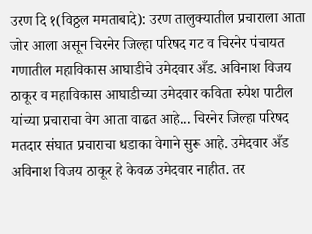उरण दि १(विठ्ठल ममताबादे): उरण तालुक्यातील प्रचाराला आता जोर आला असून चिरनेर जिल्हा परिषद गट व चिरनेर पंचायत गणातील महाविकास आघाडीचे उमेदवार अँड. अविनाश विजय ठाकूर व महाविकास आघाडीच्या उमेदवार कविता रुपेश पाटील यांच्या प्रचाराचा वेग आता वाढत आहे... चिरनेर जिल्हा परिषद मतदार संघात प्रचाराचा धडाका वेगाने सुरू आहे. उमेदवार अँड अविनाश विजय ठाकूर हे केवळ उमेदवार नाहीत. तर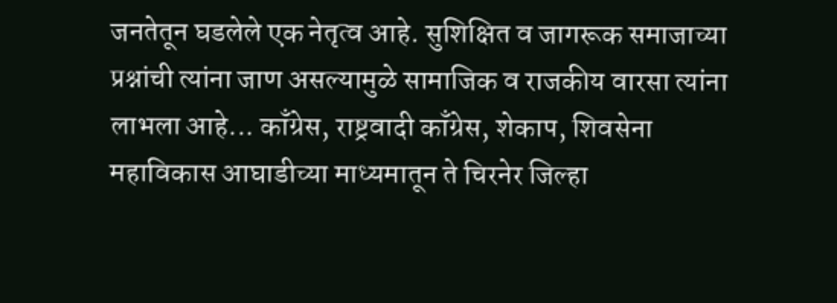जनतेतून घडलेले एक नेतृत्व आहे. सुशिक्षित व जागरूक समाजाच्या प्रश्नांची त्यांना जाण असल्यामुळे सामाजिक व राजकीय वारसा त्यांना लाभला आहे... काँग्रेस, राष्ट्रवादी काँग्रेस, शेकाप, शिवसेना महाविकास आघाडीच्या माध्यमातून ते चिरनेर जिल्हा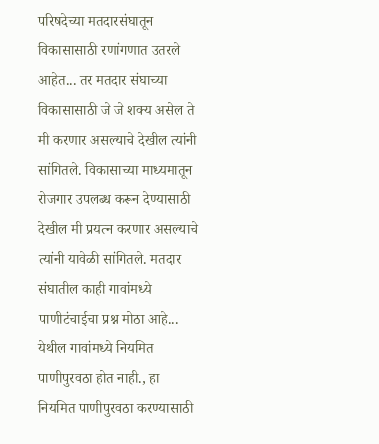परिषदेच्या मतदारसंघातून विकासासाठी रणांगणात उतरले आहेत... तर मतदार संघाच्या विकासासाठी जे जे शक्य असेल ते मी करणार असल्याचे देखील त्यांनी सांगितले. विकासाच्या माध्यमातून रोजगार उपलब्ध करून देण्यासाठी देखील मी प्रयत्न करणार असल्याचे त्यांनी यावेळी सांगितले. मतदार संघातील काही गावांमध्ये पाणीटंचाईचा प्रश्न मोठा आहे... येथील गावांमध्ये नियमित पाणीपुरवठा होत नाही., हा नियमित पाणीपुरवठा करण्यासाठी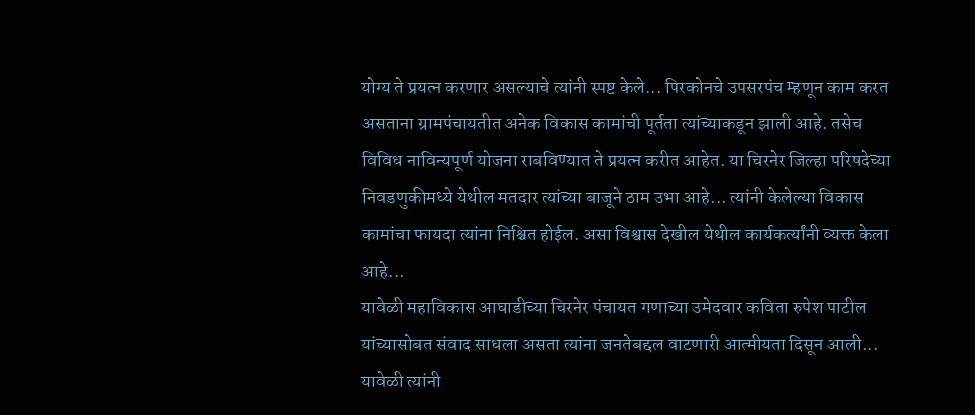योग्य ते प्रयत्न करणार असल्याचे त्यांनी स्पष्ट केले... पिरकोनचे उपसरपंच म्हणून काम करत असताना ग्रामपंचायतीत अनेक विकास कामांची पूर्तता त्यांच्याकडून झाली आहे. तसेच विविध नाविन्यपूर्ण योजना राबविण्यात ते प्रयत्न करीत आहेत. या चिरनेर जिल्हा परिषदेच्या निवडणुकीमध्ये येथील मतदार त्यांच्या बाजूने ठाम उभा आहे... त्यांनी केलेल्या विकास कामांचा फायदा त्यांना निश्चित होईल. असा विश्वास देखील येथील कार्यकर्त्यांनी व्यक्त केला आहे...
यावेळी महाविकास आघाडीच्या चिरनेर पंचायत गणाच्या उमेदवार कविता रुपेश पाटील यांच्यासोबत संवाद साधला असता त्यांना जनतेबद्दल वाटणारी आत्मीयता दिसून आली... यावेळी त्यांनी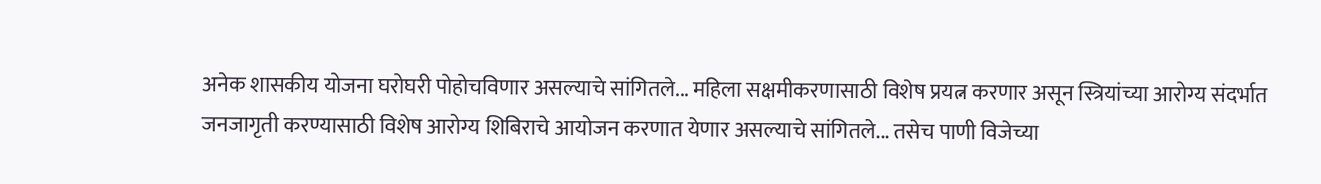अनेक शासकीय योजना घरोघरी पोहोचविणार असल्याचे सांगितले... महिला सक्षमीकरणासाठी विशेष प्रयत्न करणार असून स्त्रियांच्या आरोग्य संदर्भात जनजागृती करण्यासाठी विशेष आरोग्य शिबिराचे आयोजन करणात येणार असल्याचे सांगितले... तसेच पाणी विजेच्या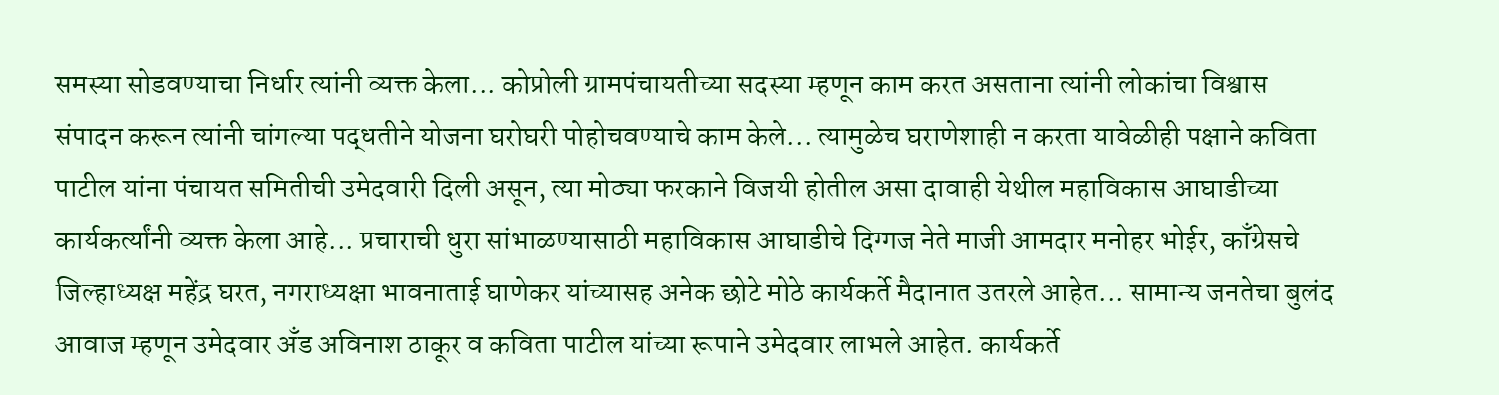समस्या सोडवण्याचा निर्धार त्यांनी व्यक्त केला... कोप्रोली ग्रामपंचायतीच्या सदस्या म्हणून काम करत असताना त्यांनी लोकांचा विश्वास संपादन करून त्यांनी चांगल्या पद्धतीने योजना घरोघरी पोहोचवण्याचे काम केले... त्यामुळेच घराणेशाही न करता यावेळीही पक्षाने कविता पाटील यांना पंचायत समितीची उमेदवारी दिली असून, त्या मोठ्या फरकाने विजयी होतील असा दावाही येथील महाविकास आघाडीच्या कार्यकर्त्यांनी व्यक्त केला आहे... प्रचाराची धुरा सांभाळण्यासाठी महाविकास आघाडीचे दिग्गज नेते माजी आमदार मनोहर भोईर, काँग्रेसचे जिल्हाध्यक्ष महेंद्र घरत, नगराध्यक्षा भावनाताई घाणेकर यांच्यासह अनेक छोटे मोठे कार्यकर्ते मैदानात उतरले आहेत... सामान्य जनतेचा बुलंद आवाज म्हणून उमेदवार अँड अविनाश ठाकूर व कविता पाटील यांच्या रूपाने उमेदवार लाभले आहेत. कार्यकर्ते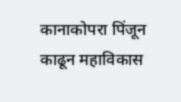कानाकोपरा पिंजून काढून महाविकास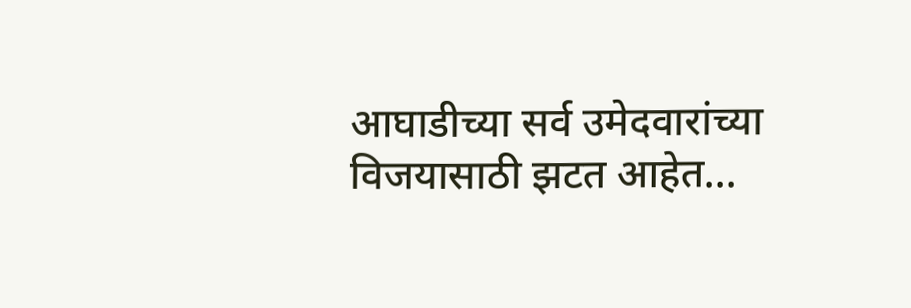आघाडीच्या सर्व उमेदवारांच्या विजयासाठी झटत आहेत...